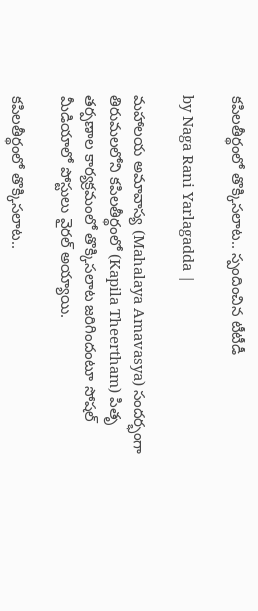కపిలతీర్థంలో తొక్కిసలాట.. స్పందించిన టీటీడీ

by Naga Rani Yarlagadda |

మహాలయ అమావాస్య (Mahalaya Amavasya) సందర్భంగా తిరుమలలోని కపిలతీర్థంలో (Kapila Theertham) పితృ తర్పణాల కార్యక్రమంలో తొక్కిసలాట జరిగిందంటూ సోషల్ మీడియాలో పోస్టులు వైరల్ అయ్యాయి.

కపిలతీర్థంలో తొక్కిసలాట..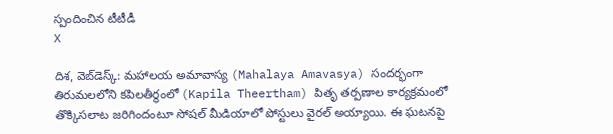స్పందించిన టీటీడీ
X

దిశ, వెబ్‌డెస్క్: మహాలయ అమావాస్య (Mahalaya Amavasya) సందర్భంగా తిరుమలలోని కపిలతీర్థంలో (Kapila Theertham) పితృ తర్పణాల కార్యక్రమంలో తొక్కిసలాట జరిగిందంటూ సోషల్ మీడియాలో పోస్టులు వైరల్ అయ్యాయి. ఈ ఘటనపై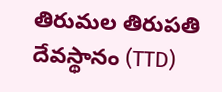తిరుమల తిరుపతి దేవస్థానం (TTD)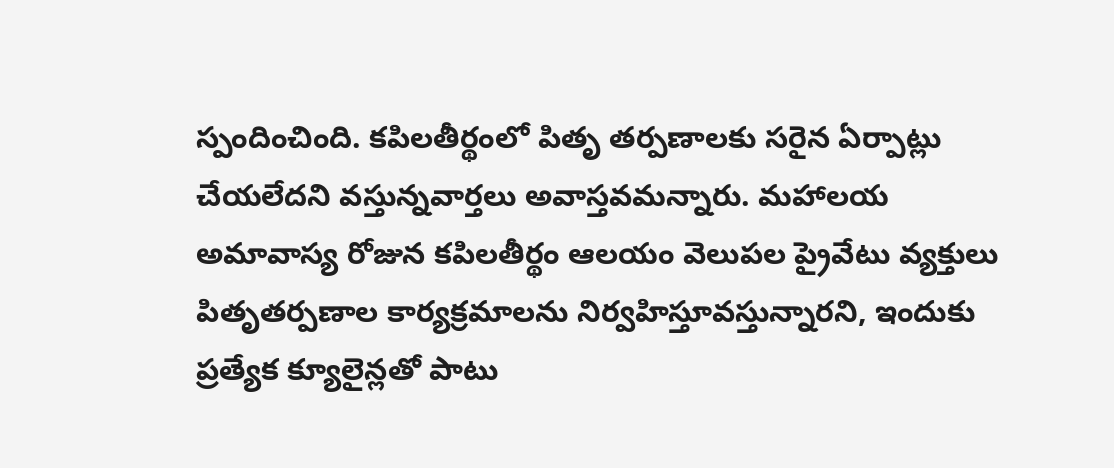స్పందించింది. కపిలతీర్థంలో పితృ తర్పణాలకు సరైన ఏర్పాట్లు చేయలేదని వస్తున్నవార్తలు అవాస్తవమన్నారు. మహాలయ అమావాస్య రోజున కపిలతీర్థం ఆలయం వెలుపల ప్రైవేటు వ్యక్తులు పితృతర్పణాల కార్యక్రమాలను నిర్వహిస్తూవస్తున్నారని, ఇందుకు ప్రత్యేక క్యూలైన్లతో పాటు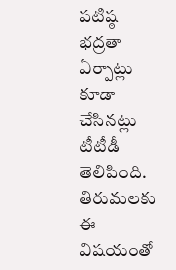పటిష్ఠ భద్రతా ఏర్పాట్లు కూడా చేసినట్లు టీటీడీ తెలిపింది. తిరుమలకు ఈ విషయంతో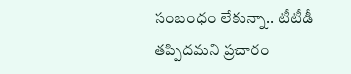సంబంధం లేకున్నా.. టీటీడీ తప్పిదమని ప్రచారం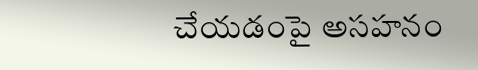చేయడంపై అసహనం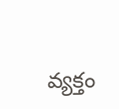వ్యక్తం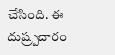చేసింది. ఈ దుష్ర్పచారం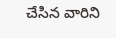చేసిన వారిని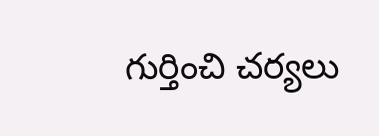గుర్తించి చర్యలు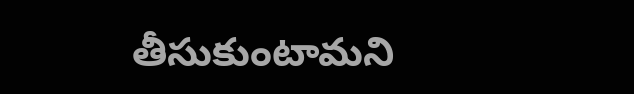తీసుకుంటామని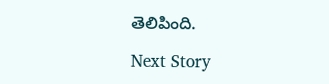తెలిపింది.

Next Story